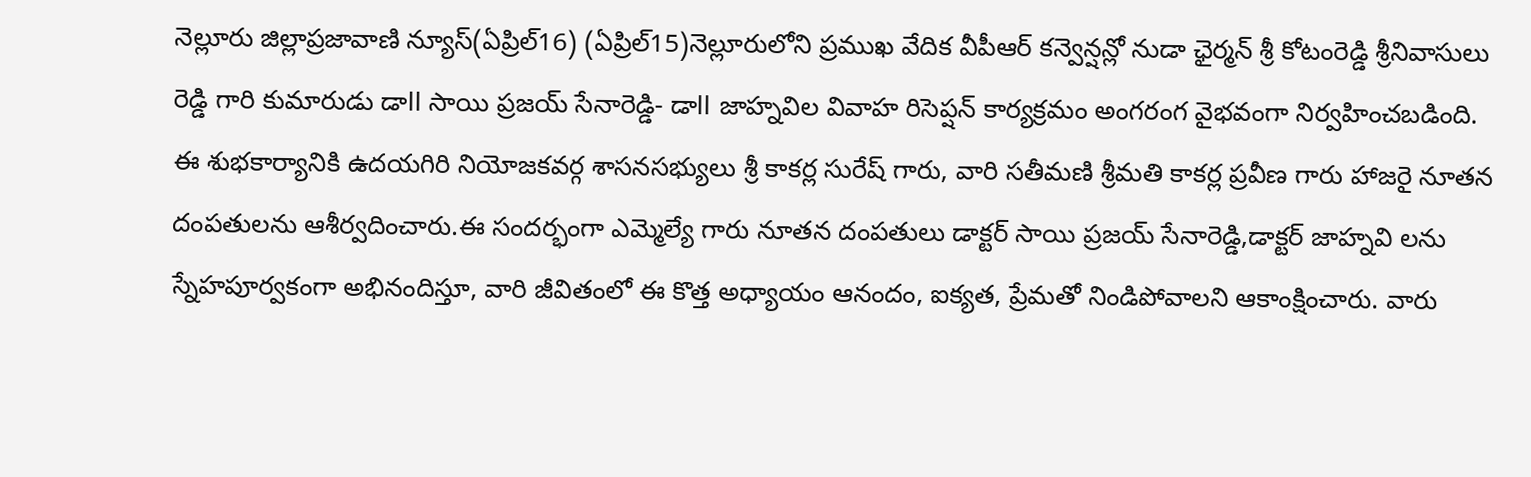నెల్లూరు జిల్లాప్రజావాణి న్యూస్(ఏప్రిల్16) (ఏప్రిల్15)నెల్లూరులోని ప్రముఖ వేదిక వీపీఆర్ కన్వెన్షన్లో నుడా ఛైర్మన్ శ్రీ కోటంరెడ్డి శ్రీనివాసులు రెడ్డి గారి కుమారుడు డాll సాయి ప్రజయ్ సేనారెడ్డి- డాll జాహ్నవిల వివాహ రిసెప్షన్ కార్యక్రమం అంగరంగ వైభవంగా నిర్వహించబడింది. ఈ శుభకార్యానికి ఉదయగిరి నియోజకవర్గ శాసనసభ్యులు శ్రీ కాకర్ల సురేష్ గారు, వారి సతీమణి శ్రీమతి కాకర్ల ప్రవీణ గారు హాజరై నూతన దంపతులను ఆశీర్వదించారు.ఈ సందర్భంగా ఎమ్మెల్యే గారు నూతన దంపతులు డాక్టర్ సాయి ప్రజయ్ సేనారెడ్డి,డాక్టర్ జాహ్నవి లను స్నేహపూర్వకంగా అభినందిస్తూ, వారి జీవితంలో ఈ కొత్త అధ్యాయం ఆనందం, ఐక్యత, ప్రేమతో నిండిపోవాలని ఆకాంక్షించారు. వారు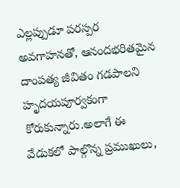ఎల్లప్పుడూ పరస్పర అవగాహనతో, ఆనందభరితమైన దాంపత్య జీవితం గడపాలని హృదయపూర్వకంగా కోరుకున్నారు.అలాగే ఈ వేడుకలో పాల్గొన్న ప్రముఖులు,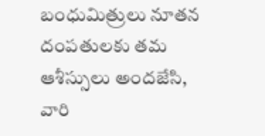బంధుమిత్రులు నూతన దంపతులకు తమ ఆశీస్సులు అందజేసి, వారి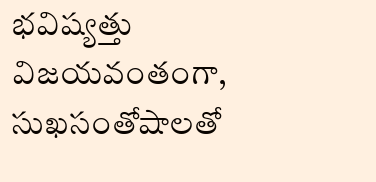భవిష్యత్తు విజయవంతంగా, సుఖసంతోషాలతో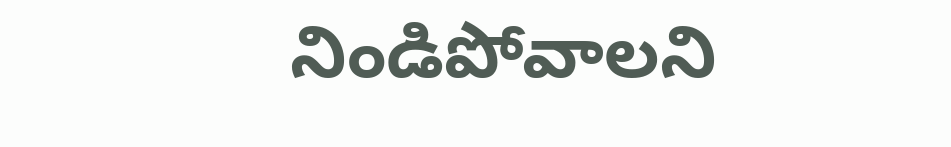నిండిపోవాలని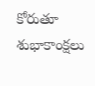కోరుతూ శుభాకాంక్షలు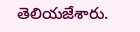తెలియజేశారు.